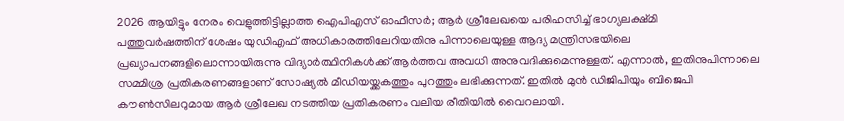2026 ആയിട്ടും നേരം വെളുത്തിട്ടില്ലാത്ത ഐപിഎസ് ഓഫീസർ; ആർ ശ്രീലേഖയെ പരിഹസിച്ച് ഭാഗ്യലക്ഷ്മി
പത്തുവർഷത്തിന് ശേഷം യുഡിഎഫ് അധികാരത്തിലേറിയതിനു പിന്നാലെയുള്ള ആദ്യ മന്ത്രിസഭയിലെ പ്രഖ്യാപനങ്ങളിലൊന്നായിരുന്നു വിദ്യാർത്ഥിനികൾക്ക് ആർത്തവ അവധി അനുവദിക്കുമെന്നുള്ളത്. എന്നാൽ, ഇതിനുപിന്നാലെ സമ്മിശ്ര പ്രതികരണങ്ങളാണ് സോഷ്യൽ മീഡിയയ്ക്കകത്തും പുറത്തും ലഭിക്കുന്നത്. ഇതിൽ മുൻ ഡിജിപിയും ബിജെപി കൗൺസിലറുമായ ആർ ശ്രീലേഖ നടത്തിയ പ്രതികരണം വലിയ രീതിയിൽ വൈറലായി.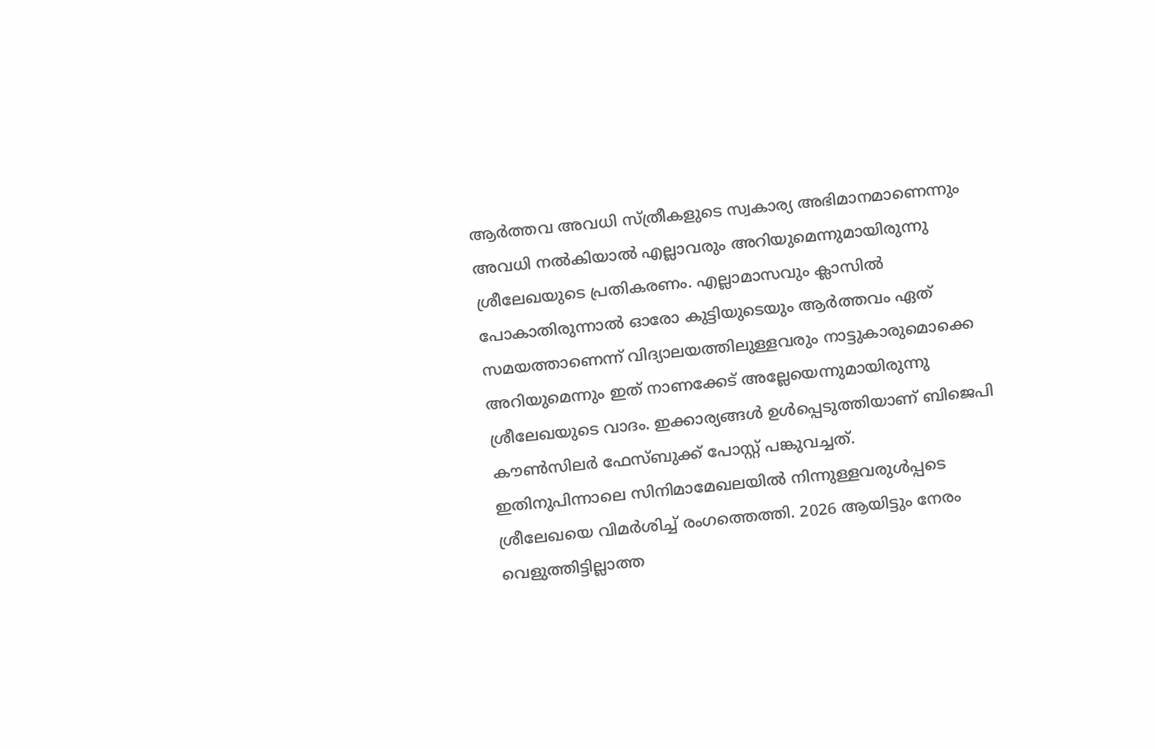ആർത്തവ അവധി സ്ത്രീകളുടെ സ്വകാര്യ അഭിമാനമാണെന്നും അവധി നൽകിയാൽ എല്ലാവരും അറിയുമെന്നുമായിരുന്നു ശ്രീലേഖയുടെ പ്രതികരണം. എല്ലാമാസവും ക്ലാസിൽ പോകാതിരുന്നാൽ ഓരോ കുട്ടിയുടെയും ആർത്തവം ഏത് സമയത്താണെന്ന് വിദ്യാലയത്തിലുള്ളവരും നാട്ടുകാരുമൊക്കെ അറിയുമെന്നും ഇത് നാണക്കേട് അല്ലേയെന്നുമായിരുന്നു ശ്രീലേഖയുടെ വാദം. ഇക്കാര്യങ്ങൾ ഉൾപ്പെടുത്തിയാണ് ബിജെപി കൗൺസിലർ ഫേസ്ബുക്ക് പോസ്റ്റ് പങ്കുവച്ചത്.
ഇതിനുപിന്നാലെ സിനിമാമേഖലയിൽ നിന്നുള്ളവരുൾപ്പടെ ശ്രീലേഖയെ വിമർശിച്ച് രംഗത്തെത്തി. 2026 ആയിട്ടും നേരം വെളുത്തിട്ടില്ലാത്ത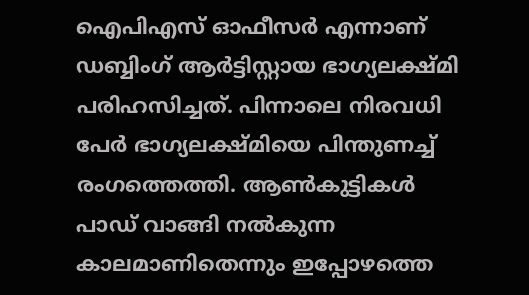ഐപിഎസ് ഓഫീസർ എന്നാണ് ഡബ്ബിംഗ് ആർട്ടിസ്റ്റായ ഭാഗ്യലക്ഷ്മി പരിഹസിച്ചത്. പിന്നാലെ നിരവധി പേർ ഭാഗ്യലക്ഷ്മിയെ പിന്തുണച്ച് രംഗത്തെത്തി. ആൺകുട്ടികൾ പാഡ് വാങ്ങി നൽകുന്ന കാലമാണിതെന്നും ഇപ്പോഴത്തെ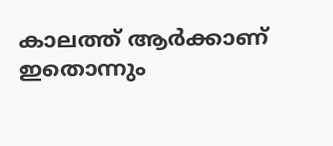കാലത്ത് ആർക്കാണ് ഇതൊന്നും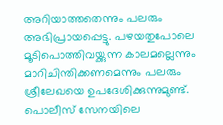അറിയാത്തതെന്നും പലരും അഭിപ്രായപ്പെട്ടു. പഴയതുപോലെ മൂടിപൊത്തിവയ്ക്കുന്ന കാലമല്ലെന്നും മാറിചിന്തിക്കണമെന്നും പലരും ശ്രീലേഖയെ ഉപദേശിക്കുന്നുമുണ്ട്. പൊലീസ് സേനയിലെ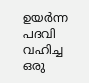ഉയർന്ന പദവി വഹിച്ച ഒരു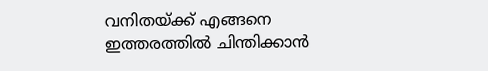വനിതയ്ക്ക് എങ്ങനെ ഇത്തരത്തിൽ ചിന്തിക്കാൻ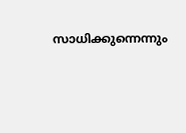സാധിക്കുന്നെന്നും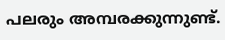പലരും അമ്പരക്കുന്നുണ്ട്.